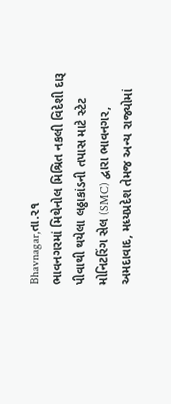Bhavnagar,તા.૨૧
ભાવનગરમાં મિથેનોલ મિશ્રિત નકલી વિદેશી દારૂ પીવાથી થયેલા લઠ્ઠાકાંડની તપાસ માટે સ્ટેટ મોનિટરિંગ સેલ (SMC) દ્વારા ભાવનગર, અમદાવાદ, મધ્યપ્રદેશ તેમજ અન્ય રાજ્યોમાં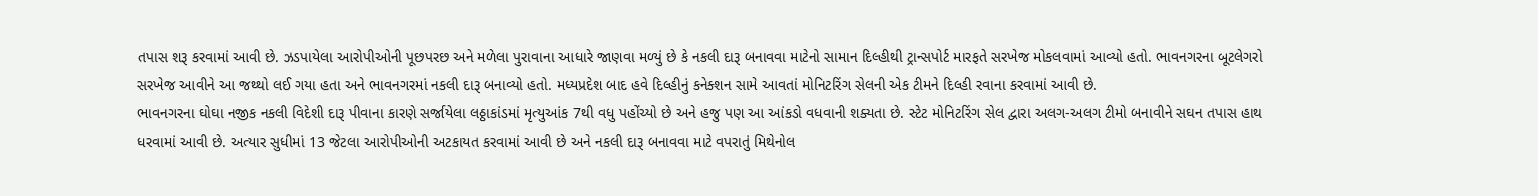તપાસ શરૂ કરવામાં આવી છે. ઝડપાયેલા આરોપીઓની પૂછપરછ અને મળેલા પુરાવાના આધારે જાણવા મળ્યું છે કે નકલી દારૂ બનાવવા માટેનો સામાન દિલ્હીથી ટ્રાન્સપોર્ટ મારફતે સરખેજ મોકલવામાં આવ્યો હતો. ભાવનગરના બૂટલેગરો સરખેજ આવીને આ જથ્થો લઈ ગયા હતા અને ભાવનગરમાં નકલી દારૂ બનાવ્યો હતો. મધ્યપ્રદેશ બાદ હવે દિલ્હીનું કનેક્શન સામે આવતાં મોનિટરિંગ સેલની એક ટીમને દિલ્હી રવાના કરવામાં આવી છે.
ભાવનગરના ઘોઘા નજીક નકલી વિદેશી દારૂ પીવાના કારણે સર્જાયેલા લઠ્ઠાકાંડમાં મૃત્યુઆંક 7થી વધુ પહોંચ્યો છે અને હજુ પણ આ આંકડો વધવાની શક્યતા છે. સ્ટેટ મોનિટરિંગ સેલ દ્વારા અલગ-અલગ ટીમો બનાવીને સઘન તપાસ હાથ ધરવામાં આવી છે. અત્યાર સુધીમાં 13 જેટલા આરોપીઓની અટકાયત કરવામાં આવી છે અને નકલી દારૂ બનાવવા માટે વપરાતું મિથેનોલ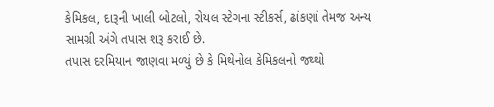કેમિકલ, દારૂની ખાલી બોટલો, રોયલ સ્ટેગના સ્ટીકર્સ, ઢાંકણાં તેમજ અન્ય સામગ્રી અંગે તપાસ શરૂ કરાઈ છે.
તપાસ દરમિયાન જાણવા મળ્યું છે કે મિથેનોલ કેમિકલનો જથ્થો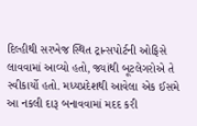દિલ્હીથી સરખેજ સ્થિત ટ્રાન્સપોર્ટની ઓફિસે લાવવામાં આવ્યો હતો, જ્યાંથી બૂટલેગરોએ તે સ્વીકાર્યો હતો. મધ્યપ્રદેશથી આવેલા એક ઈસમે આ નકલી દારૂ બનાવવામાં મદદ કરી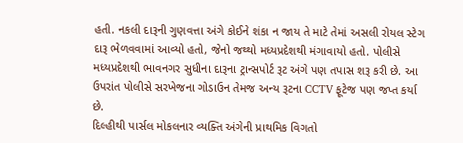હતી. નકલી દારૂની ગુણવત્તા અંગે કોઈને શંકા ન જાય તે માટે તેમાં અસલી રોયલ સ્ટેગ દારૂ ભેળવવામાં આવ્યો હતો, જેનો જથ્થો મધ્યપ્રદેશથી મંગાવાયો હતો. પોલીસે મધ્યપ્રદેશથી ભાવનગર સુધીના દારૂના ટ્રાન્સપોર્ટ રૂટ અંગે પણ તપાસ શરૂ કરી છે. આ ઉપરાંત પોલીસે સરખેજના ગોડાઉન તેમજ અન્ય રૂટના CCTV ફૂટેજ પણ જપ્ત કર્યા છે.
દિલ્હીથી પાર્સલ મોકલનાર વ્યક્તિ અંગેની પ્રાથમિક વિગતો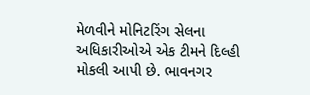મેળવીને મોનિટરિંગ સેલના અધિકારીઓએ એક ટીમને દિલ્હી મોકલી આપી છે. ભાવનગર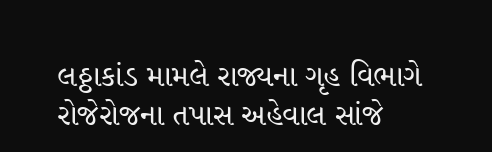લઠ્ઠાકાંડ મામલે રાજ્યના ગૃહ વિભાગે રોજેરોજના તપાસ અહેવાલ સાંજે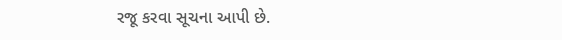રજૂ કરવા સૂચના આપી છે.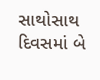સાથોસાથ દિવસમાં બે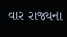વાર રાજ્યના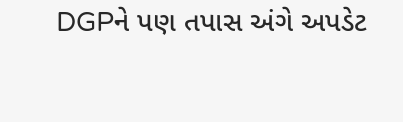DGPને પણ તપાસ અંગે અપડેટ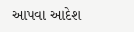આપવા આદેશ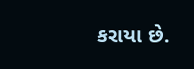કરાયા છે.